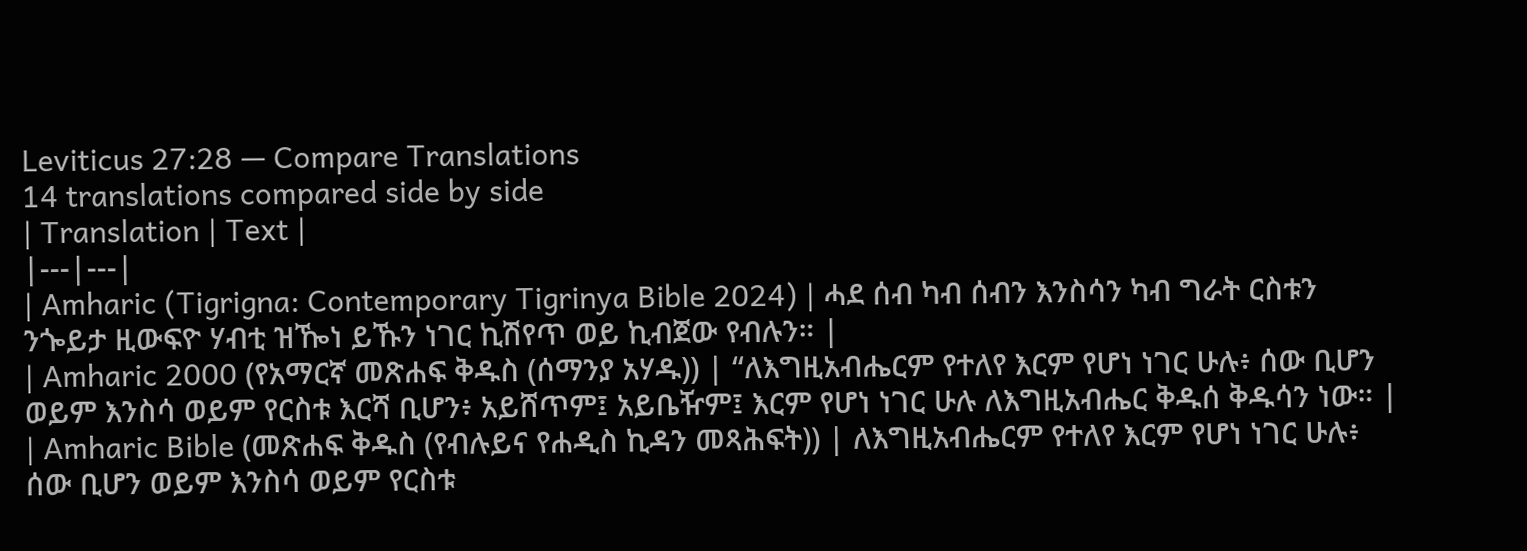Leviticus 27:28 — Compare Translations
14 translations compared side by side
| Translation | Text |
|---|---|
| Amharic (Tigrigna: Contemporary Tigrinya Bible 2024) | ሓደ ሰብ ካብ ሰብን እንስሳን ካብ ግራት ርስቱን ንጐይታ ዚውፍዮ ሃብቲ ዝዀነ ይኹን ነገር ኪሽየጥ ወይ ኪብጀው የብሉን። |
| Amharic 2000 (የአማርኛ መጽሐፍ ቅዱስ (ሰማንያ አሃዱ)) | “ለእግዚአብሔርም የተለየ እርም የሆነ ነገር ሁሉ፥ ሰው ቢሆን ወይም እንስሳ ወይም የርስቱ እርሻ ቢሆን፥ አይሸጥም፤ አይቤዥም፤ እርም የሆነ ነገር ሁሉ ለእግዚአብሔር ቅዱሰ ቅዱሳን ነው። |
| Amharic Bible (መጽሐፍ ቅዱስ (የብሉይና የሐዲስ ኪዳን መጻሕፍት)) | ለእግዚአብሔርም የተለየ እርም የሆነ ነገር ሁሉ፥ ሰው ቢሆን ወይም እንስሳ ወይም የርስቱ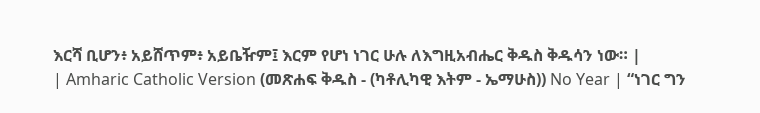እርሻ ቢሆን፥ አይሸጥም፥ አይቤዥም፤ እርም የሆነ ነገር ሁሉ ለእግዚአብሔር ቅዱስ ቅዱሳን ነው። |
| Amharic Catholic Version (መጽሐፍ ቅዱስ - (ካቶሊካዊ እትም - ኤማሁስ)) No Year | “ነገር ግን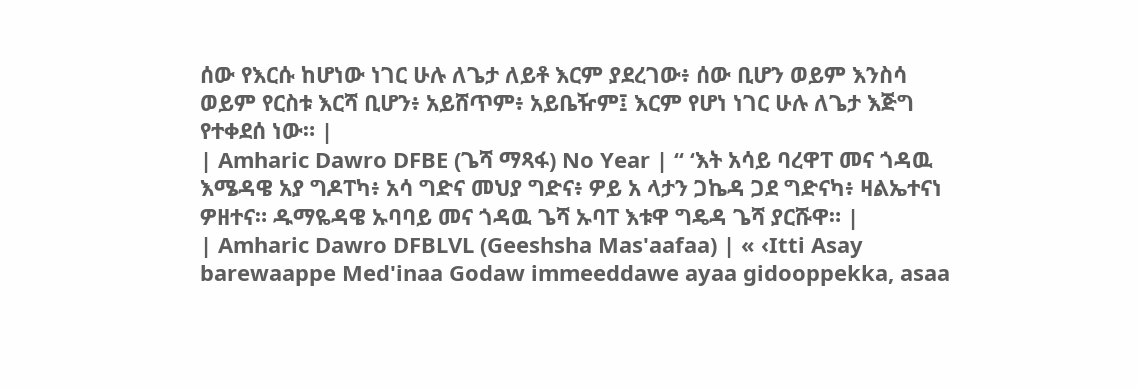ሰው የእርሱ ከሆነው ነገር ሁሉ ለጌታ ለይቶ እርም ያደረገው፥ ሰው ቢሆን ወይም እንስሳ ወይም የርስቱ እርሻ ቢሆን፥ አይሸጥም፥ አይቤዥም፤ እርም የሆነ ነገር ሁሉ ለጌታ እጅግ የተቀደሰ ነው። |
| Amharic Dawro DFBE (ጌሻ ማጻፋ) No Year | “ ‘እት አሳይ ባረዋፐ መና ጎዳዉ እሜዳዌ አያ ግዶፐካ፥ አሳ ግድና መህያ ግድና፥ ዎይ አ ላታን ጋኬዳ ጋደ ግድናካ፥ ዛልኤተናነ ዎዘተና። ዱማዬዳዌ ኡባባይ መና ጎዳዉ ጌሻ ኡባፐ እቱዋ ግዴዳ ጌሻ ያርሹዋ። |
| Amharic Dawro DFBLVL (Geeshsha Mas'aafaa) | « ‹Itti Asay barewaappe Med'inaa Godaw immeeddawe ayaa gidooppekka, asaa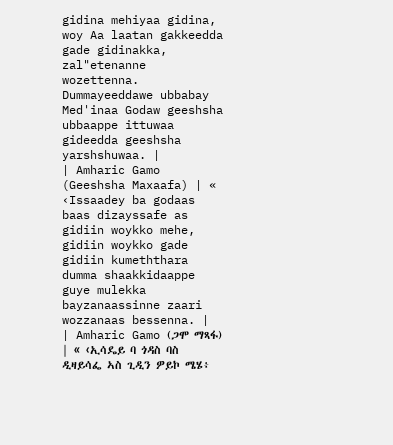gidina mehiyaa gidina, woy Aa laatan gakkeedda gade gidinakka, zal"etenanne wozettenna. Dummayeeddawe ubbabay Med'inaa Godaw geeshsha ubbaappe ittuwaa gideedda geeshsha yarshshuwaa. |
| Amharic Gamo (Geeshsha Maxaafa) | « ‹Issaadey ba godaas baas dizayssafe as gidiin woykko mehe, gidiin woykko gade gidiin kumeththara dumma shaakkidaappe guye mulekka bayzanaassinne zaari wozzanaas bessenna. |
| Amharic Gamo (ጋሞ ማጻፋ) | « ‹ኢሳዴይ ባ ጎዳስ ባስ ዲዛይሳፌ ኣስ ጊዲን ዎይኮ ሜሄ፥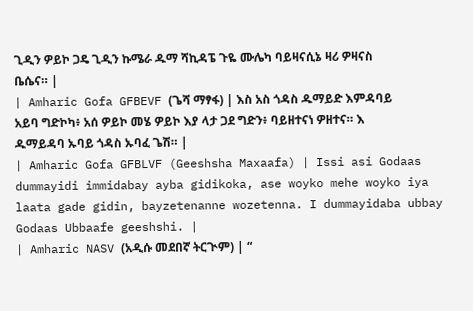ጊዲን ዎይኮ ጋዴ ጊዲን ኩሜራ ዱማ ሻኪዳፔ ጉዬ ሙሌካ ባይዛናሲኔ ዛሪ ዎዛናስ ቤሴና። |
| Amharic Gofa GFBEVF (ጌሻ ማፃፋ) | እስ አስ ጎዳስ ዱማይድ እምዳባይ አይባ ግድኮካ፥ አሰ ዎይኮ መሄ ዎይኮ እያ ላታ ጋደ ግድን፥ ባይዘተናነ ዎዘተና። እ ዱማይዳባ ኡባይ ጎዳስ ኡባፈ ጌሽ። |
| Amharic Gofa GFBLVF (Geeshsha Maxaafa) | Issi asi Godaas dummayidi immidabay ayba gidikoka, ase woyko mehe woyko iya laata gade gidin, bayzetenanne wozetenna. I dummayidaba ubbay Godaas Ubbaafe geeshshi. |
| Amharic NASV (አዲሱ መደበኛ ትርጒም) | “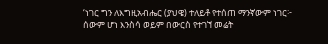‘ነገር ግን ለእግዚአብሔር (ያህዌ) ተለይቶ የተሰጠ ማንኛውም ነገር፦ ሰውም ሆነ እንስሳ ወይም በውርስ የተገኘ መሬት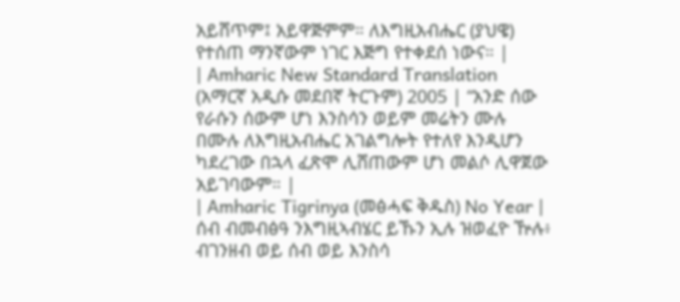አይሸጥም፤ አይዋጅምም። ለእግዚአብሔር (ያህዌ) የተሰጠ ማንኛውም ነገር እጅግ የተቀደሰ ነውና። |
| Amharic New Standard Translation (አማርኛ አዲሱ መደበኛ ትርጉም) 2005 | “አንድ ሰው የራሱን ሰውም ሆነ እንስሳን ወይም መሬትን ሙሉ በሙሉ ለእግዚአብሔር አገልግሎት የተለየ እንዲሆን ካደረገው በኋላ ፈጽሞ ሊሸጠውም ሆነ መልሶ ሊዋጀው አይገባውም። |
| Amharic Tigrinya (መፅሓፍ ቅዱስ) No Year | ሰብ ብመብፅዓ ንእግዚኣብሄር ይኹን ኢሉ ዝወፈዮ ዅሉ፥ ብገንዘብ ወይ ሰብ ወይ እንስሳ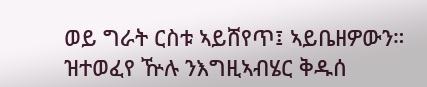ወይ ግራት ርስቱ ኣይሸየጥ፤ ኣይቤዘዎውን። ዝተወፈየ ዅሉ ንእግዚኣብሄር ቅዱሰ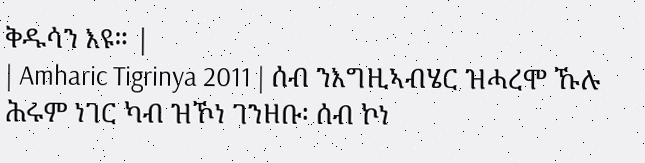ቅዱሳን እዩ። |
| Amharic Tigrinya 2011 | ሰብ ንእግዚኣብሄር ዝሓረሞ ኹሉ ሕሩም ነገር ካብ ዝኾነ ገንዘቡ፡ ሰብ ኮነ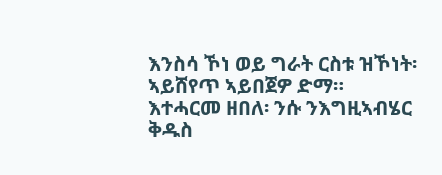እንስሳ ኾነ ወይ ግራት ርስቱ ዝኾነት፡ ኣይሸየጥ ኣይበጀዎ ድማ። እተሓርመ ዘበለ፡ ንሱ ንእግዚኣብሄር ቅዱስ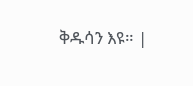ቅዱሳን እዩ። |